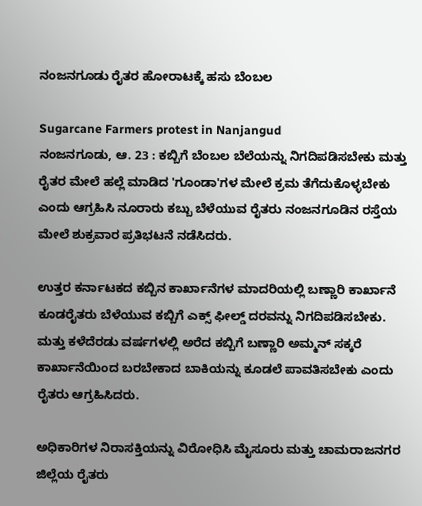ನಂಜನಗೂಡು ರೈತರ ಹೋರಾಟಕ್ಕೆ ಹಸು ಬೆಂಬಲ

Sugarcane Farmers protest in Nanjangud
ನಂಜನಗೂಡು, ಆ. 23 : ಕಬ್ಬಿಗೆ ಬೆಂಬಲ ಬೆಲೆಯನ್ನು ನಿಗದಿಪಡಿಸಬೇಕು ಮತ್ತು ರೈತರ ಮೇಲೆ ಹಲ್ಲೆ ಮಾಡಿದ 'ಗೂಂಡಾ'ಗಳ ಮೇಲೆ ಕ್ರಮ ತೆಗೆದುಕೊಳ್ಳಬೇಕು ಎಂದು ಆಗ್ರಹಿಸಿ ನೂರಾರು ಕಬ್ಬು ಬೆಳೆಯುವ ರೈತರು ನಂಜನಗೂಡಿನ ರಸ್ತೆಯ ಮೇಲೆ ಶುಕ್ರವಾರ ಪ್ರತಿಭಟನೆ ನಡೆಸಿದರು.

ಉತ್ತರ ಕರ್ನಾಟಕದ ಕಬ್ಬಿನ ಕಾರ್ಖಾನೆಗಳ ಮಾದರಿಯಲ್ಲಿ ಬಣ್ಣಾರಿ ಕಾರ್ಖಾನೆ ಕೂಡರೈತರು ಬೆಳೆಯುವ ಕಬ್ಬಿಗೆ ಎಕ್ಸ್ ಫೀಲ್ಡ್ ದರವನ್ನು ನಿಗದಿಪಡಿಸಬೇಕು. ಮತ್ತು ಕಳೆದೆರಡು ವರ್ಷಗಳಲ್ಲಿ ಅರೆದ ಕಬ್ಬಿಗೆ ಬಣ್ಣಾರಿ ಅಮ್ಮನ್ ಸಕ್ಕರೆ ಕಾರ್ಖಾನೆಯಿಂದ ಬರಬೇಕಾದ ಬಾಕಿಯನ್ನು ಕೂಡಲೆ ಪಾವತಿಸಬೇಕು ಎಂದು ರೈತರು ಆಗ್ರಹಿಸಿದರು.

ಅಧಿಕಾರಿಗಳ ನಿರಾಸಕ್ತಿಯನ್ನು ವಿರೋಧಿಸಿ ಮೈಸೂರು ಮತ್ತು ಚಾಮರಾಜನಗರ ಜಿಲ್ಲೆಯ ರೈತರು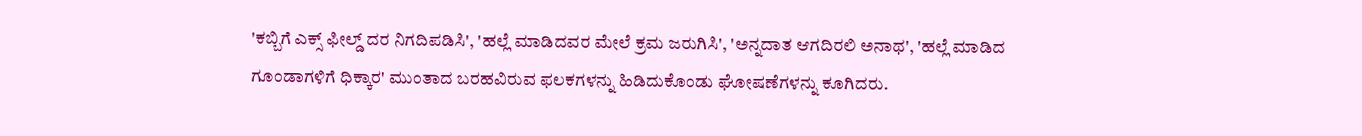'ಕಬ್ಬಿಗೆ ಎಕ್ಸ್ ಫೀಲ್ಡ್ ದರ ನಿಗದಿಪಡಿಸಿ', 'ಹಲ್ಲೆ ಮಾಡಿದವರ ಮೇಲೆ ಕ್ರಮ ಜರುಗಿಸಿ', 'ಅನ್ನದಾತ ಆಗದಿರಲಿ ಅನಾಥ', 'ಹಲ್ಲೆ ಮಾಡಿದ ಗೂಂಡಾಗಳಿಗೆ ಧಿಕ್ಕಾರ' ಮುಂತಾದ ಬರಹವಿರುವ ಫಲಕಗಳನ್ನು ಹಿಡಿದುಕೊಂಡು ಘೋಷಣೆಗಳನ್ನು ಕೂಗಿದರು.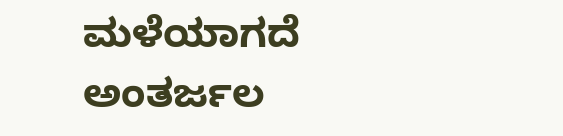ಮಳೆಯಾಗದೆ ಅಂತರ್ಜಲ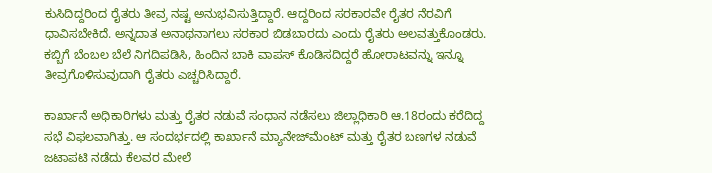ಕುಸಿದಿದ್ದರಿಂದ ರೈತರು ತೀವ್ರ ನಷ್ಟ ಅನುಭವಿಸುತ್ತಿದ್ದಾರೆ. ಆದ್ದರಿಂದ ಸರಕಾರವೇ ರೈತರ ನೆರವಿಗೆ ಧಾವಿಸಬೇಕಿದೆ. ಅನ್ನದಾತ ಅನಾಥನಾಗಲು ಸರಕಾರ ಬಿಡಬಾರದು ಎಂದು ರೈತರು ಅಲವತ್ತುಕೊಂಡರು. ಕಬ್ಬಿಗೆ ಬೆಂಬಲ ಬೆಲೆ ನಿಗದಿಪಡಿಸಿ, ಹಿಂದಿನ ಬಾಕಿ ವಾಪಸ್ ಕೊಡಿಸದಿದ್ದರೆ ಹೋರಾಟವನ್ನು ಇನ್ನೂ ತೀವ್ರಗೊಳಿಸುವುದಾಗಿ ರೈತರು ಎಚ್ಚರಿಸಿದ್ದಾರೆ.

ಕಾರ್ಖಾನೆ ಅಧಿಕಾರಿಗಳು ಮತ್ತು ರೈತರ ನಡುವೆ ಸಂಧಾನ ನಡೆಸಲು ಜಿಲ್ಲಾಧಿಕಾರಿ ಆ.18ರಂದು ಕರೆದಿದ್ದ ಸಭೆ ವಿಫಲವಾಗಿತ್ತು. ಆ ಸಂದರ್ಭದಲ್ಲಿ ಕಾರ್ಖಾನೆ ಮ್ಯಾನೇಜ್‌ಮೆಂಟ್ ಮತ್ತು ರೈತರ ಬಣಗಳ ನಡುವೆ ಜಟಾಪಟಿ ನಡೆದು ಕೆಲವರ ಮೇಲೆ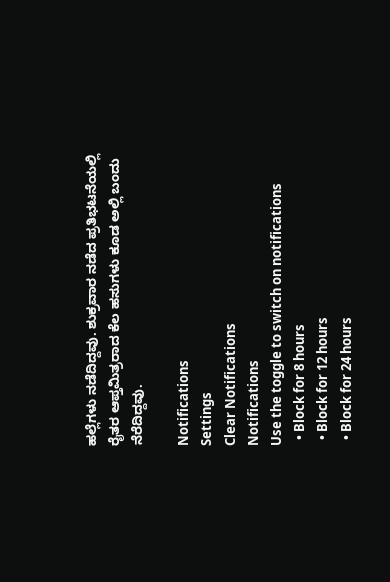ಹಲ್ಲೆಗಳು ನಡೆದಿದ್ದವು. ಶುಕ್ರವಾರ ನಡೆದ ಪ್ರತಿಭಟನೆಯಲ್ಲಿ ರೈತರ ಆಪ್ತಮಿತ್ರರಾದ ಕೆಲ ಹಸುಗಳು ಕೂಡ ಅಲ್ಲಿ ಬಂದು ನೆರೆದಿದ್ದವು.

Notifications
Settings
Clear Notifications
Notifications
Use the toggle to switch on notifications
  • Block for 8 hours
  • Block for 12 hours
  • Block for 24 hours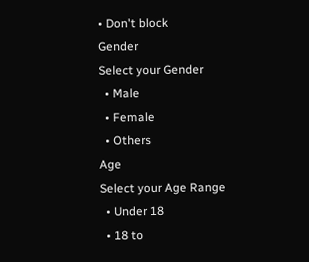• Don't block
Gender
Select your Gender
  • Male
  • Female
  • Others
Age
Select your Age Range
  • Under 18
  • 18 to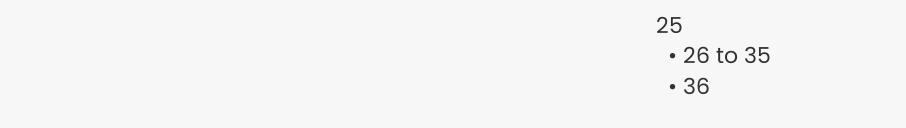25
  • 26 to 35
  • 36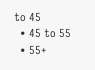to 45
  • 45 to 55
  • 55+